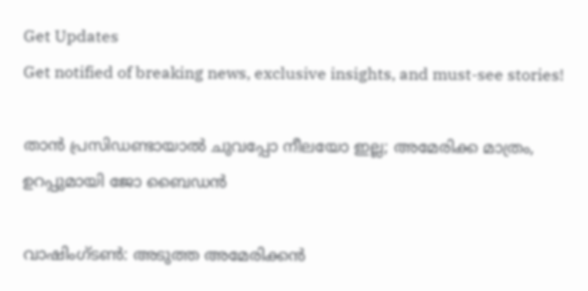Get Updates
Get notified of breaking news, exclusive insights, and must-see stories!

താൻ പ്രസിഡണ്ടായാൽ ചുവപ്പോ നീലയോ ഇല്ല; അമേരിക്ക മാത്രം, ഉറപ്പുമായി ജോ ബൈഡൻ

വാഷിംഗ്ടണ്‍: അടുത്ത അമേരിക്കന്‍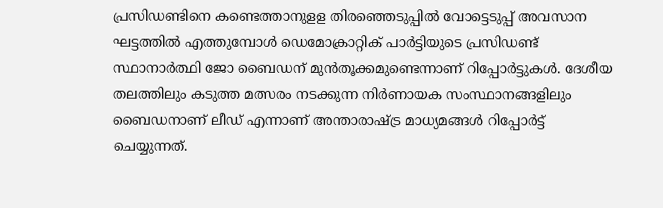പ്രസിഡണ്ടിനെ കണ്ടെത്താനുളള തിരഞ്ഞെടുപ്പില്‍ വോട്ടെടുപ്പ് അവസാന ഘട്ടത്തില്‍ എത്തുമ്പോള്‍ ഡെമോക്രാറ്റിക് പാര്‍ട്ടിയുടെ പ്രസിഡണ്ട് സ്ഥാനാര്‍ത്ഥി ജോ ബൈഡന് മുന്‍തൂക്കമുണ്ടെന്നാണ് റിപ്പോര്‍ട്ടുകള്‍. ദേശീയ തലത്തിലും കടുത്ത മത്സരം നടക്കുന്ന നിര്‍ണായക സംസ്ഥാനങ്ങളിലും ബൈഡനാണ് ലീഡ് എന്നാണ് അന്താരാഷ്ട്ര മാധ്യമങ്ങള്‍ റിപ്പോര്‍ട്ട് ചെയ്യുന്നത്.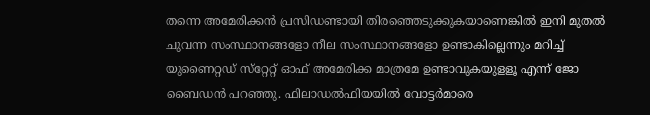തന്നെ അമേരിക്കന്‍ പ്രസിഡണ്ടായി തിരഞ്ഞെടുക്കുകയാണെങ്കില്‍ ഇനി മുതല്‍ ചുവന്ന സംസ്ഥാനങ്ങളോ നീല സംസ്ഥാനങ്ങളോ ഉണ്ടാകില്ലെന്നും മറിച്ച് യുണൈറ്റഡ് സ്‌റ്റേറ്റ് ഓഫ് അമേരിക്ക മാത്രമേ ഉണ്ടാവുകയുളളൂ എന്ന് ജോ ബൈഡന്‍ പറഞ്ഞു. ഫിലാഡല്‍ഫിയയില്‍ വോട്ടര്‍മാരെ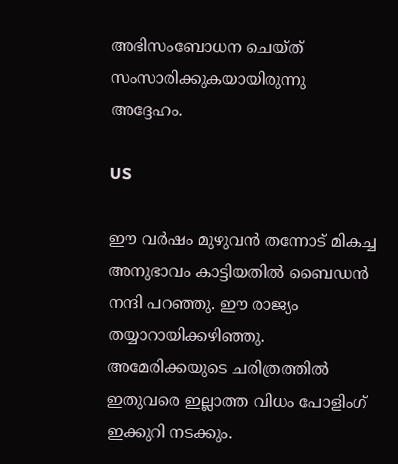അഭിസംബോധന ചെയ്ത് സംസാരിക്കുകയായിരുന്നു അദ്ദേഹം.

US

ഈ വര്‍ഷം മുഴുവന്‍ തന്നോട് മികച്ച അനുഭാവം കാട്ടിയതില്‍ ബൈഡന്‍ നന്ദി പറഞ്ഞു. ഈ രാജ്യം തയ്യാറായിക്കഴിഞ്ഞു. അമേരിക്കയുടെ ചരിത്രത്തില്‍ ഇതുവരെ ഇല്ലാത്ത വിധം പോളിംഗ് ഇക്കുറി നടക്കും.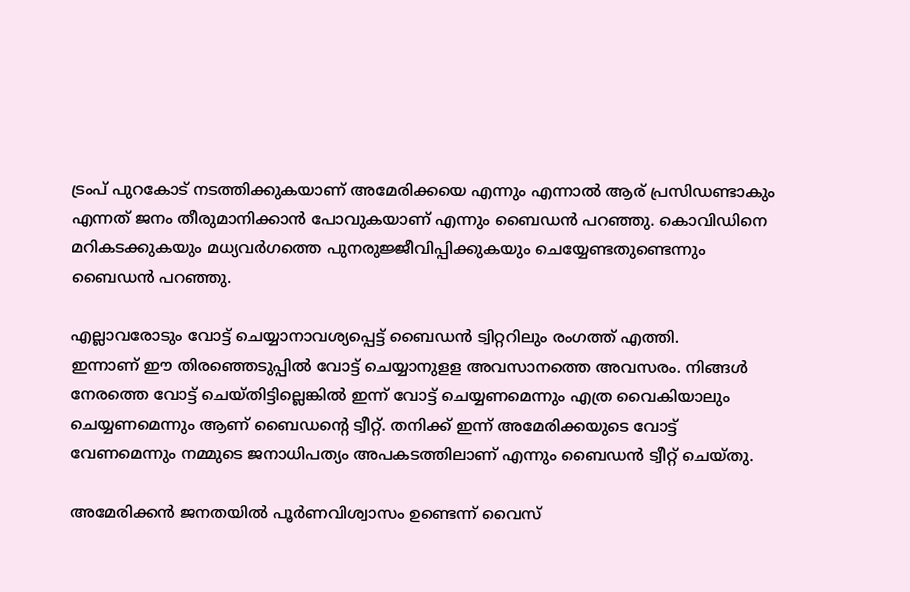ട്രംപ് പുറകോട് നടത്തിക്കുകയാണ് അമേരിക്കയെ എന്നും എന്നാല്‍ ആര് പ്രസിഡണ്ടാകും എന്നത് ജനം തീരുമാനിക്കാന്‍ പോവുകയാണ് എന്നും ബൈഡന്‍ പറഞ്ഞു. കൊവിഡിനെ മറികടക്കുകയും മധ്യവര്‍ഗത്തെ പുനരുജ്ജീവിപ്പിക്കുകയും ചെയ്യേണ്ടതുണ്ടെന്നും ബൈഡന്‍ പറഞ്ഞു.

എല്ലാവരോടും വോട്ട് ചെയ്യാനാവശ്യപ്പെട്ട് ബൈഡൻ ട്വിറ്ററിലും രംഗത്ത് എത്തി.
ഇന്നാണ് ഈ തിരഞ്ഞെടുപ്പില്‍ വോട്ട് ചെയ്യാനുളള അവസാനത്തെ അവസരം. നിങ്ങള്‍ നേരത്തെ വോട്ട് ചെയ്തിട്ടില്ലെങ്കില്‍ ഇന്ന് വോട്ട് ചെയ്യണമെന്നും എത്ര വൈകിയാലും ചെയ്യണമെന്നും ആണ് ബൈഡന്റെ ട്വീറ്റ്. തനിക്ക് ഇന്ന് അമേരിക്കയുടെ വോട്ട് വേണമെന്നും നമ്മുടെ ജനാധിപത്യം അപകടത്തിലാണ് എന്നും ബൈഡന്‍ ട്വീറ്റ് ചെയ്തു.

അമേരിക്കന്‍ ജനതയില്‍ പൂര്‍ണവിശ്വാസം ഉണ്ടെന്ന് വൈസ്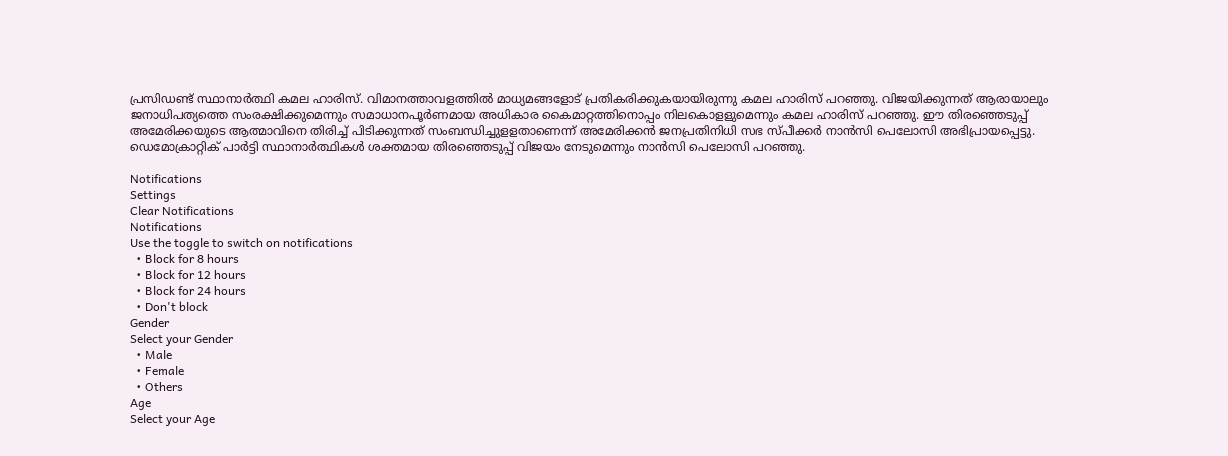പ്രസിഡണ്ട് സ്ഥാനാര്‍ത്ഥി കമല ഹാരിസ്. വിമാനത്താവളത്തില്‍ മാധ്യമങ്ങളോട് പ്രതികരിക്കുകയായിരുന്നു കമല ഹാരിസ് പറഞ്ഞു. വിജയിക്കുന്നത് ആരായാലും ജനാധിപത്യത്തെ സംരക്ഷിക്കുമെന്നും സമാധാനപൂര്‍ണമായ അധികാര കൈമാറ്റത്തിനൊപ്പം നിലകൊളളുമെന്നും കമല ഹാരിസ് പറഞ്ഞു. ഈ തിരഞ്ഞെടുപ്പ് അമേരിക്കയുടെ ആത്മാവിനെ തിരിച്ച് പിടിക്കുന്നത് സംബന്ധിച്ചുളളതാണെന്ന് അമേരിക്കന്‍ ജനപ്രതിനിധി സഭ സ്പീക്കര്‍ നാന്‍സി പെലോസി അഭിപ്രായപ്പെട്ടു. ഡെമോക്രാറ്റിക് പാര്‍ട്ടി സ്ഥാനാര്‍ത്ഥികള്‍ ശക്തമായ തിരഞ്ഞെടുപ്പ് വിജയം നേടുമെന്നും നാന്‍സി പെലോസി പറഞ്ഞു.

Notifications
Settings
Clear Notifications
Notifications
Use the toggle to switch on notifications
  • Block for 8 hours
  • Block for 12 hours
  • Block for 24 hours
  • Don't block
Gender
Select your Gender
  • Male
  • Female
  • Others
Age
Select your Age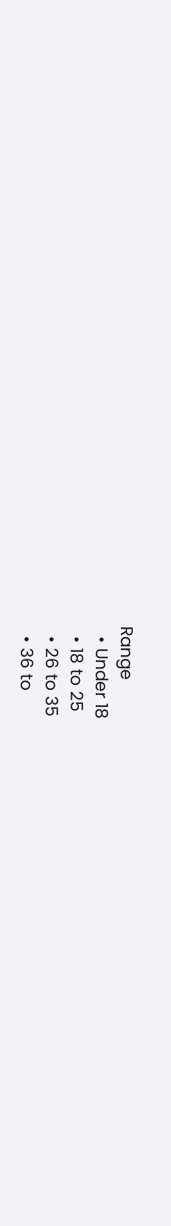Range
  • Under 18
  • 18 to 25
  • 26 to 35
  • 36 to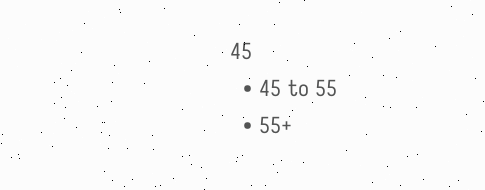45
  • 45 to 55
  • 55+